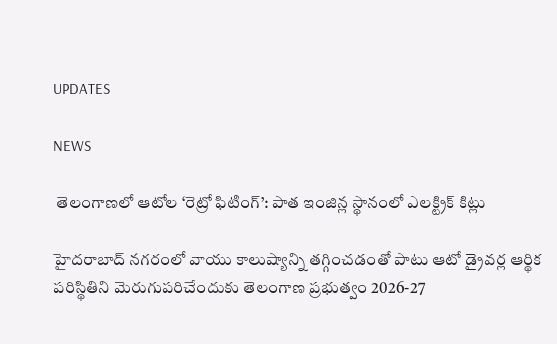UPDATES

NEWS

 తెలంగాణలో ఆటోల ‘రెట్రో ఫిటింగ్’: పాత ఇంజిన్ల స్థానంలో ఎలక్ట్రిక్ కిట్లు

హైదరాబాద్ నగరంలో వాయు కాలుష్యాన్ని తగ్గించడంతో పాటు ఆటో డ్రైవర్ల ఆర్థిక పరిస్థితిని మెరుగుపరిచేందుకు తెలంగాణ ప్రభుత్వం 2026-27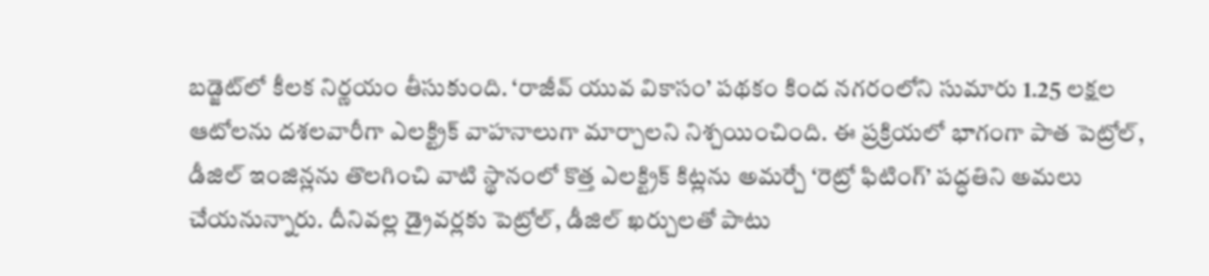బడ్జెట్‌లో కీలక నిర్ణయం తీసుకుంది. ‘రాజీవ్ యువ వికాసం’ పథకం కింద నగరంలోని సుమారు 1.25 లక్షల ఆటోలను దశలవారీగా ఎలక్ట్రిక్ వాహనాలుగా మార్చాలని నిశ్చయించింది. ఈ ప్రక్రియలో భాగంగా పాత పెట్రోల్, డీజిల్ ఇంజిన్లను తొలగించి వాటి స్థానంలో కొత్త ఎలక్ట్రిక్ కిట్లను అమర్చే ‘రెట్రో ఫిటింగ్’ పద్ధతిని అమలు చేయనున్నారు. దీనివల్ల డ్రైవర్లకు పెట్రోల్, డీజిల్ ఖర్చులతో పాటు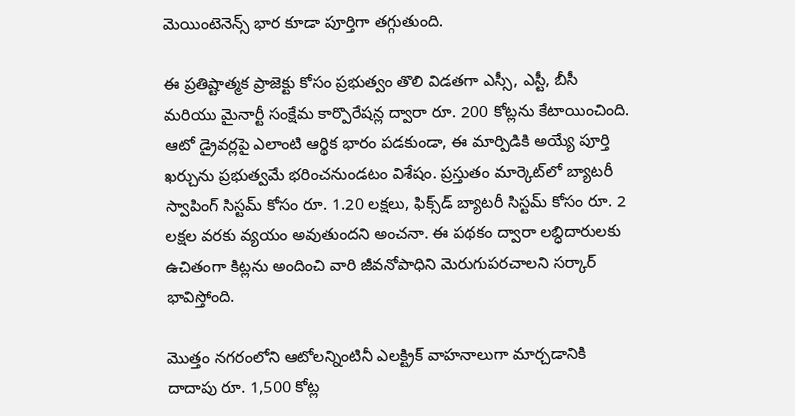మెయింటెనెన్స్ భార కూడా పూర్తిగా తగ్గుతుంది.

ఈ ప్రతిష్టాత్మక ప్రాజెక్టు కోసం ప్రభుత్వం తొలి విడతగా ఎస్సీ, ఎస్టీ, బీసీ మరియు మైనార్టీ సంక్షేమ కార్పొరేషన్ల ద్వారా రూ. 200 కోట్లను కేటాయించింది. ఆటో డ్రైవర్లపై ఎలాంటి ఆర్థిక భారం పడకుండా, ఈ మార్పిడికి అయ్యే పూర్తి ఖర్చును ప్రభుత్వమే భరించనుండటం విశేషం. ప్రస్తుతం మార్కెట్‌లో బ్యాటరీ స్వాపింగ్ సిస్టమ్ కోసం రూ. 1.20 లక్షలు, ఫిక్స్‌డ్ బ్యాటరీ సిస్టమ్ కోసం రూ. 2 లక్షల వరకు వ్యయం అవుతుందని అంచనా. ఈ పథకం ద్వారా లబ్ధిదారులకు ఉచితంగా కిట్లను అందించి వారి జీవనోపాధిని మెరుగుపరచాలని సర్కార్ భావిస్తోంది.

మొత్తం నగరంలోని ఆటోలన్నింటినీ ఎలక్ట్రిక్ వాహనాలుగా మార్చడానికి దాదాపు రూ. 1,500 కోట్ల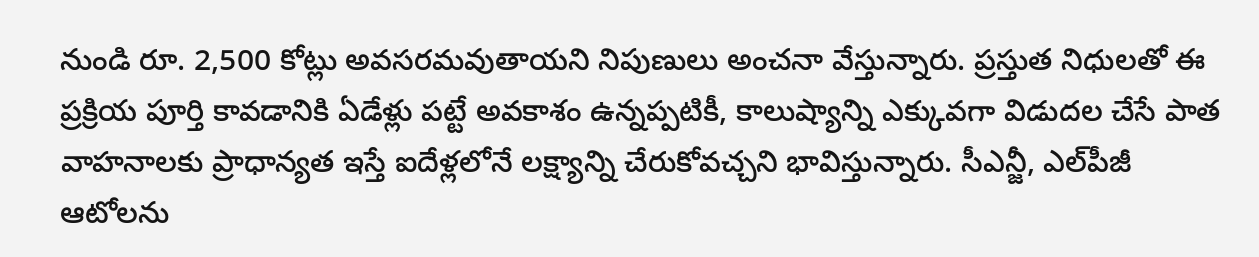నుండి రూ. 2,500 కోట్లు అవసరమవుతాయని నిపుణులు అంచనా వేస్తున్నారు. ప్రస్తుత నిధులతో ఈ ప్రక్రియ పూర్తి కావడానికి ఏడేళ్లు పట్టే అవకాశం ఉన్నప్పటికీ, కాలుష్యాన్ని ఎక్కువగా విడుదల చేసే పాత వాహనాలకు ప్రాధాన్యత ఇస్తే ఐదేళ్లలోనే లక్ష్యాన్ని చేరుకోవచ్చని భావిస్తున్నారు. సీఎన్జీ, ఎల్‌పీజీ ఆటోలను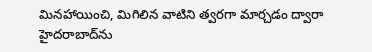మినహాయించి, మిగిలిన వాటిని త్వరగా మార్చడం ద్వారా హైదరాబాద్‌ను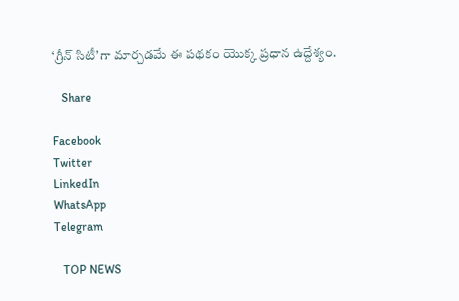‘గ్రీన్ సిటీ’గా మార్చడమే ఈ పథకం యొక్క ప్రధాన ఉద్దేశ్యం.

   Share

Facebook
Twitter
LinkedIn
WhatsApp
Telegram

   TOP NEWS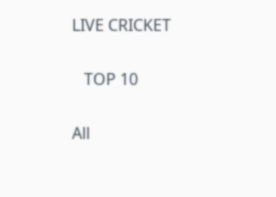LIVE CRICKET

   TOP 10

All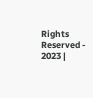Rights Reserved - 2023 |